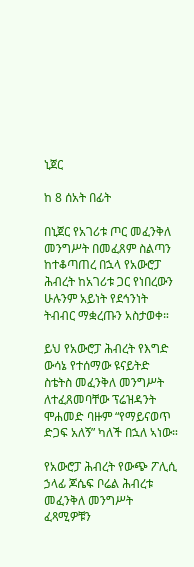ኒጀር

ከ 8 ሰአት በፊት

በኒጀር የአገሪቱ ጦር መፈንቅለ መንግሥት በመፈጸም ስልጣን ከተቆጣጠረ በኋላ የአውሮፓ ሕብረት ከአገሪቱ ጋር የነበረውን ሁሉንም አይነት የደኅንነት ትብብር ማቋረጡን አስታወቀ።

ይህ የአውሮፓ ሕብረት የእግድ ውሳኔ የተሰማው ዩናይትድ ስቴትስ መፈንቅለ መንግሥት ለተፈጸመባቸው ፕሬዝዳንት ሞሐመድ ባዙም “የማይናወጥ ድጋፍ አለኝ” ካለች በኋለ ኣነው።

የአውሮፓ ሕብረት የውጭ ፖሊሲ ኃላፊ ጆሴፍ ቦሬል ሕብረቱ መፈንቅለ መንግሥት ፈጻሚዎቹን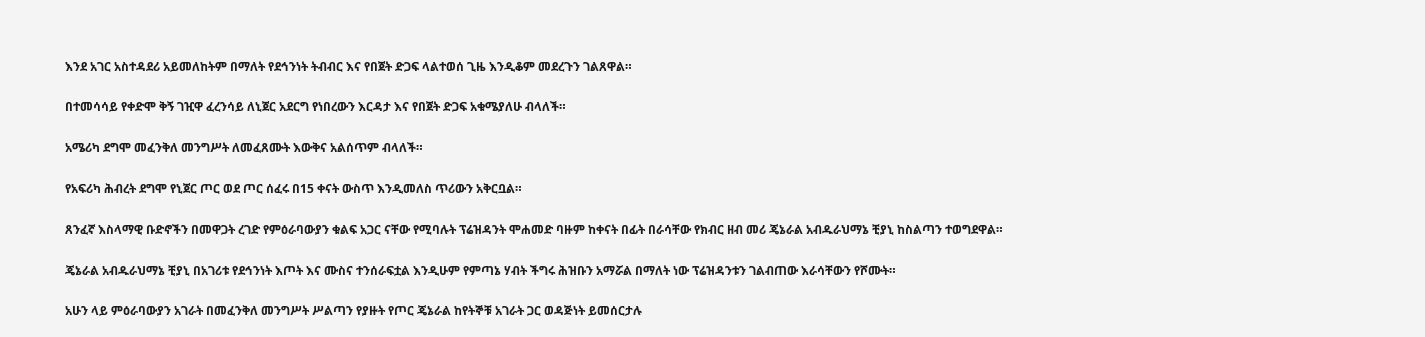እንደ አገር አስተዳደሪ አይመለከትም በማለት የደኅንነት ትብብር እና የበጀት ድጋፍ ላልተወሰ ጊዜ እንዲቆም መደረጉን ገልጸዋል።

በተመሳሳይ የቀድሞ ቅኝ ገዢዋ ፈረንሳይ ለኒጀር አደርግ የነበረውን እርዳታ እና የበጀት ድጋፍ አቁሜያለሁ ብላለች።

አሜሪካ ደግሞ መፈንቅለ መንግሥት ለመፈጸሙት እውቅና አልሰጥም ብላለች።

የአፍሪካ ሕብረት ደግሞ የኒጀር ጦር ወደ ጦር ሰፈሩ በ15 ቀናት ውስጥ እንዲመለስ ጥሪውን አቅርቧል።

ጸንፈኛ እስላማዊ ቡድኖችን በመዋጋት ረገድ የምዕራባውያን ቁልፍ አጋር ናቸው የሚባሉት ፕሬዝዳንት ሞሐመድ ባዙም ከቀናት በፊት በራሳቸው የክብር ዘብ መሪ ጄኔራል አብዱራህማኔ ቺያኒ ከስልጣን ተወግደዋል።

ጄኔራል አብዱራህማኔ ቺያኒ በአገሪቱ የደኅንነት እጦት እና ሙስና ተንሰራፍቷል እንዲሁም የምጣኔ ሃብት ችግሩ ሕዝቡን አማሯል በማለት ነው ፕሬዝዳንቱን ገልብጠው እራሳቸውን የሾሙት።

አሁን ላይ ምዕራባውያን አገራት በመፈንቅለ መንግሥት ሥልጣን የያዙት የጦር ጄኔራል ከየትኞቹ አገራት ጋር ወዳጅነት ይመሰርታሉ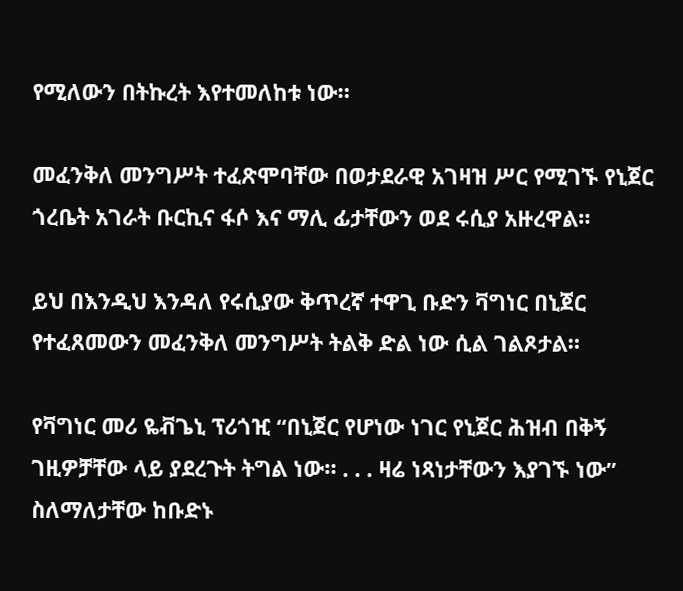የሚለውን በትኩረት እየተመለከቱ ነው።

መፈንቅለ መንግሥት ተፈጽሞባቸው በወታደራዊ አገዛዝ ሥር የሚገኙ የኒጀር ጎረቤት አገራት ቡርኪና ፋሶ እና ማሊ ፊታቸውን ወደ ሩሲያ አዙረዋል።

ይህ በእንዲህ እንዳለ የሩሲያው ቅጥረኛ ተዋጊ ቡድን ቫግነር በኒጀር የተፈጸመውን መፈንቅለ መንግሥት ትልቅ ድል ነው ሲል ገልጾታል።

የቫግነር መሪ ዬቭጌኒ ፕሪጎዢ “በኒጀር የሆነው ነገር የኒጀር ሕዝብ በቅኝ ገዚዎቻቸው ላይ ያደረጉት ትግል ነው። . . . ዛሬ ነጻነታቸውን እያገኙ ነው” ስለማለታቸው ከቡድኑ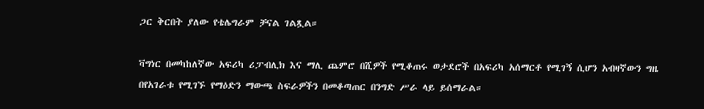ጋር ቅርበት ያለው የቴሌግራም ቻናል ገልጿል።

ቫግነር በመካከለኛው አፍሪካ ሪፓብሊክ እና ማሊ ጨምሮ በሺዎች የሚቆጠሩ ወታደሮች በአፍሪካ አሰማርቶ የሚገኝ ሲሆን አብዛኛውን ግዜ በየአገራቱ የሚገኙ የማዕድን ማውጫ ስፍራዎችን በመቆጣጠር በንግድ ሥራ ላይ ይሰማራል።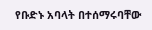የቡድኑ አባላት በተሰማሩባቸው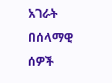አገራት በሰላማዊ ሰዎች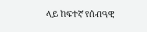ላይ ከፍተኛ የሰብዓዊ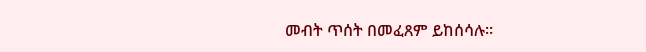መብት ጥሰት በመፈጸም ይከሰሳሉ።